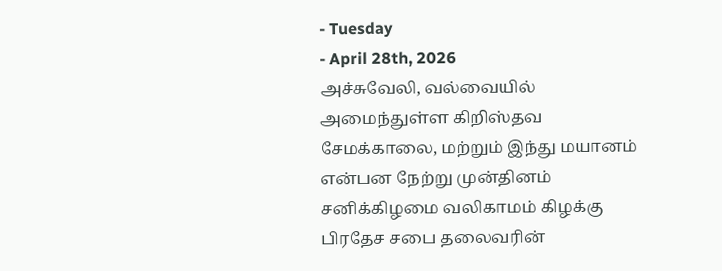- Tuesday
- April 28th, 2026
அச்சுவேலி, வல்வையில் அமைந்துள்ள கிறிஸ்தவ சேமக்காலை, மற்றும் இந்து மயானம் என்பன நேற்று முன்தினம் சனிக்கிழமை வலிகாமம் கிழக்கு பிரதேச சபை தலைவரின்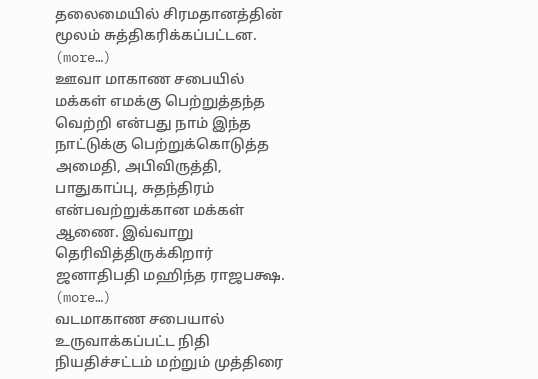தலைமையில் சிரமதானத்தின் மூலம் சுத்திகரிக்கப்பட்டன. (more…)
ஊவா மாகாண சபையில் மக்கள் எமக்கு பெற்றுத்தந்த வெற்றி என்பது நாம் இந்த நாட்டுக்கு பெற்றுக்கொடுத்த அமைதி, அபிவிருத்தி, பாதுகாப்பு, சுதந்திரம் என்பவற்றுக்கான மக்கள் ஆணை. இவ்வாறு தெரிவித்திருக்கிறார் ஜனாதிபதி மஹிந்த ராஜபக்ஷ. (more…)
வடமாகாண சபையால் உருவாக்கப்பட்ட நிதி நியதிச்சட்டம் மற்றும் முத்திரை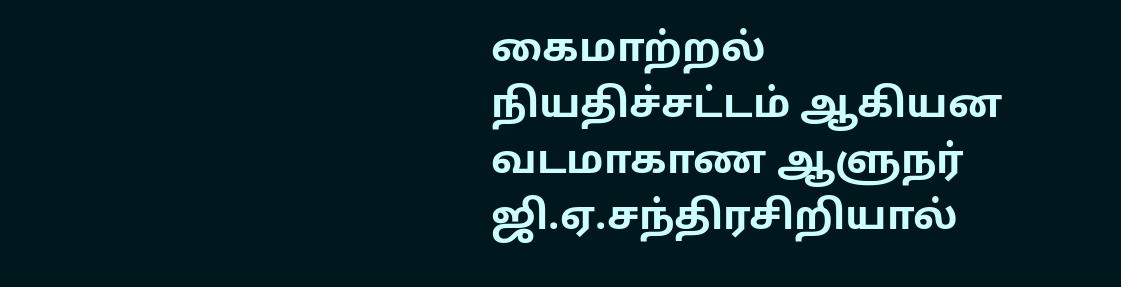கைமாற்றல் நியதிச்சட்டம் ஆகியன வடமாகாண ஆளுநர் ஜி.ஏ.சந்திரசிறியால்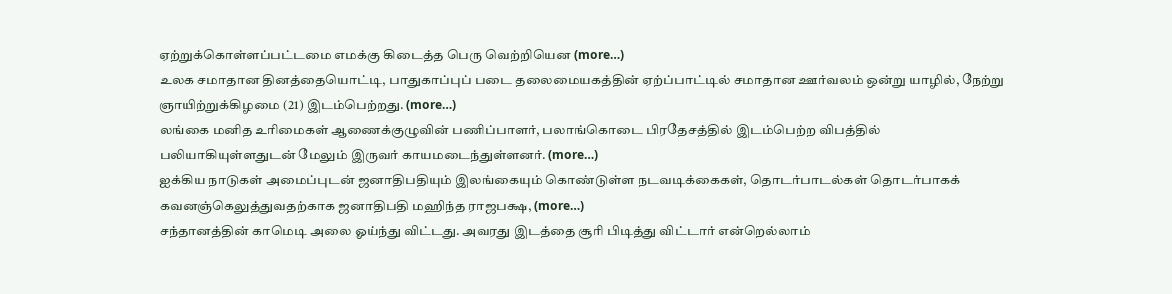ஏற்றுக்கொள்ளப்பட்டமை எமக்கு கிடைத்த பெரு வெற்றியென (more…)
உலக சமாதான தினத்தையொட்டி, பாதுகாப்புப் படை தலைமையகத்தின் ஏற்ப்பாட்டில் சமாதான ஊர்வலம் ஒன்று யாழில், நேற்று ஞாயிற்றுக்கிழமை (21) இடம்பெற்றது. (more…)
லங்கை மனித உரிமைகள் ஆணைக்குழுவின் பணிப்பாளர், பலாங்கொடை பிரதேசத்தில் இடம்பெற்ற விபத்தில் பலியாகியுள்ளதுடன் மேலும் இருவர் காயமடைந்துள்ளனர். (more…)
ஐக்கிய நாடுகள் அமைப்புடன் ஜனாதிபதியும் இலங்கையும் கொண்டுள்ள நடவடிக்கைகள், தொடர்பாடல்கள் தொடர்பாகக் கவனஞ்கெலுத்துவதற்காக ஜனாதிபதி மஹிந்த ராஜபக்ஷ, (more…)
சந்தானத்தின் காமெடி அலை ஓய்ந்து விட்டது. அவரது இடத்தை சூரி பிடித்து விட்டார் என்றெல்லாம்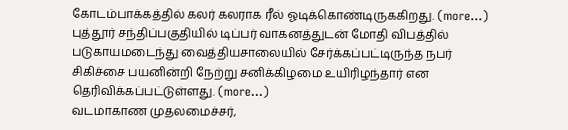கோடம்பாக்கத்தில் கலர் கலராக ரீல் ஓடிக்கொண்டிருககிறது. (more…)
புத்தூர் சந்திப்பகுதியில் டிப்பர் வாகனத்துடன் மோதி விபத்தில் படுகாயமடைந்து வைத்தியசாலையில் சேர்க்கப்பட்டிருந்த நபர் சிகிச்சை பயனின்றி நேற்று சனிக்கிழமை உயிரிழந்தார் என தெரிவிக்கப்பட்டுள்ளது. (more…)
வடமாகாண முதலமைச்சர்,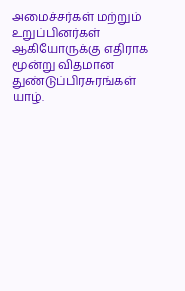அமைச்சர்கள் மற்றும் உறுப்பினர்கள் ஆகியோருக்கு எதிராக மூன்று விதமான துண்டுப்பிரசுரங்கள் யாழ்.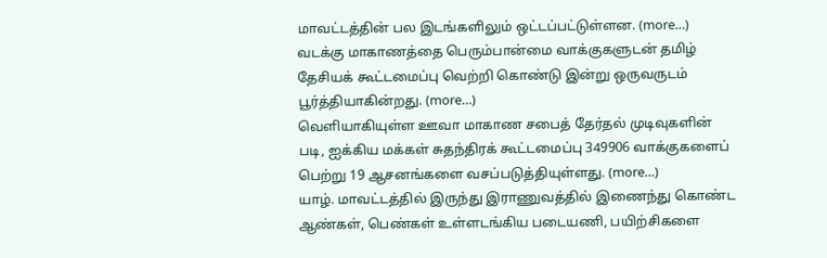மாவட்டத்தின் பல இடங்களிலும் ஒட்டப்பட்டுள்ளன. (more…)
வடக்கு மாகாணத்தை பெரும்பான்மை வாக்குகளுடன் தமிழ் தேசியக் கூட்டமைப்பு வெற்றி கொண்டு இன்று ஒருவருடம் பூர்த்தியாகின்றது. (more…)
வெளியாகியுள்ள ஊவா மாகாண சபைத் தேர்தல் முடிவுகளின் படி, ஐக்கிய மக்கள் சுதந்திரக் கூட்டமைப்பு 349906 வாக்குகளைப் பெற்று 19 ஆசனங்களை வசப்படுத்தியுள்ளது. (more…)
யாழ். மாவட்டத்தில் இருந்து இராணுவத்தில் இணைந்து கொண்ட ஆண்கள், பெண்கள் உள்ளடங்கிய படையணி, பயிற்சிகளை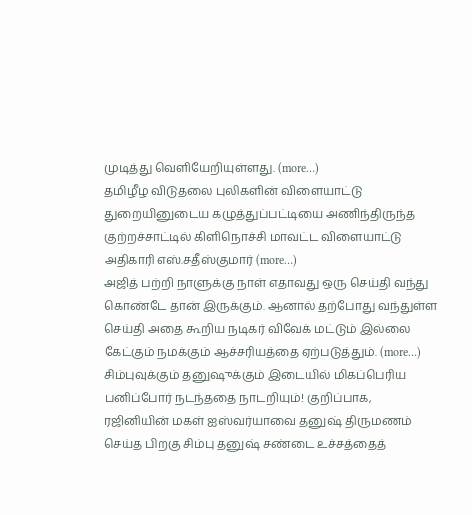முடித்து வெளியேறியுள்ளது. (more…)
தமிழீழ விடுதலை புலிகளின் விளையாட்டு துறையினுடைய கழுத்துப்பட்டியை அணிந்திருந்த குற்றச்சாட்டில் கிளிநொச்சி மாவட்ட விளையாட்டு அதிகாரி எஸ்.சதீஸ்குமார் (more…)
அஜித் பற்றி நாளுக்கு நாள் எதாவது ஒரு செய்தி வந்து கொண்டே தான் இருக்கும். ஆனால் தற்போது வந்துள்ள செய்தி அதை கூறிய நடிகர் விவேக் மட்டும் இல்லை கேட்கும் நமக்கும் ஆச்சரியத்தை ஏற்படுத்தும். (more…)
சிம்புவுக்கும் தனுஷுக்கும் இடையில் மிகப்பெரிய பனிப்போர் நடந்ததை நாடறியும்! குறிப்பாக, ரஜினியின் மகள் ஐஸ்வர்யாவை தனுஷ் திருமணம் செய்த பிறகு சிம்பு தனுஷ் சண்டை உச்சத்தைத்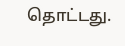தொட்டது.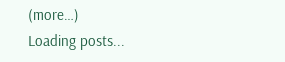(more…)
Loading posts...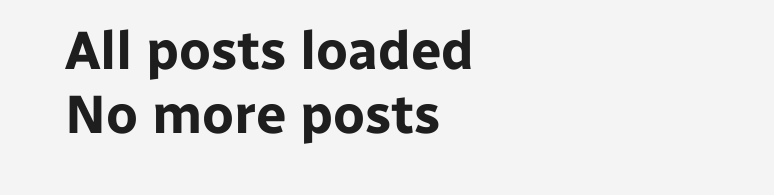All posts loaded
No more posts